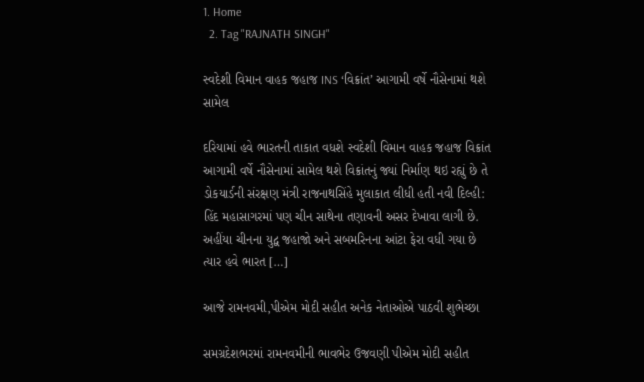1. Home
  2. Tag "RAJNATH SINGH"

સ્વદેશી વિમાન વાહક જહાજ INS ‘વિક્રાંત’ આગામી વર્ષે નૌસેનામાં થશે સામેલ

દરિયામાં હવે ભારતની તાકાત વધશે સ્વદેશી વિમાન વાહક જહાજ વિક્રાંત આગામી વર્ષે નૌસેનામાં સામેલ થશે વિક્રાંતનું જ્યાં નિર્માણ થઇ રહ્યું છે તે ડોકયાર્ડની સંરક્ષણ મંત્રી રાજનાથસિંહે મુલાકાત લીધી હતી નવી દિલ્હી: હિંદ મહાસાગરમાં પણ ચીન સાથેના તણાવની અસર દેખાવા લાગી છે. અહીંયા ચીનના યુદ્વ જહાજો અને સબમરિનના આંટા ફેરા વધી ગયા છે ત્યાર હવે ભારત […]

આજે રામનવમી,પીએમ મોદી સહીત અનેક નેતાઓએ પાઠવી શુભેચ્છા

સમગ્રદેશભરમાં રામનવમીની ભાવભેર ઉજવણી પીએમ મોદી સહીત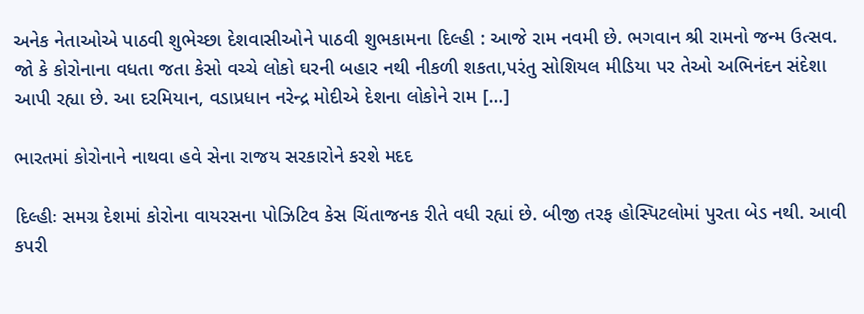અનેક નેતાઓએ પાઠવી શુભેચ્છા દેશવાસીઓને પાઠવી શુભકામના દિલ્હી : આજે રામ નવમી છે. ભગવાન શ્રી રામનો જન્મ ઉત્સવ. જો કે કોરોનાના વધતા જતા કેસો વચ્ચે લોકો ઘરની બહાર નથી નીકળી શકતા,પરંતુ સોશિયલ મીડિયા પર તેઓ અભિનંદન સંદેશા આપી રહ્યા છે. આ દરમિયાન, વડાપ્રધાન નરેન્દ્ર મોદીએ દેશના લોકોને રામ […]

ભારતમાં કોરોનાને નાથવા હવે સેના રાજય સરકારોને કરશે મદદ

દિલ્હીઃ સમગ્ર દેશમાં કોરોના વાયરસના પોઝિટિવ કેસ ચિંતાજનક રીતે વધી રહ્યાં છે. બીજી તરફ હોસ્પિટલોમાં પુરતા બેડ નથી. આવી કપરી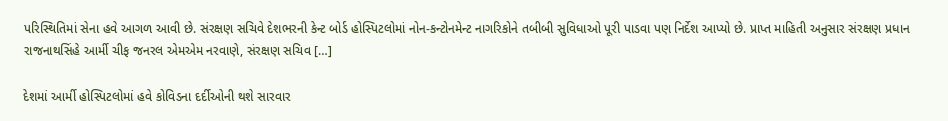પરિસ્થિતિમાં સેના હવે આગળ આવી છે. સંરક્ષણ સચિવે દેશભરની કેન્ટ બોર્ડ હોસ્પિટલોમાં નોન-કન્ટોનમેન્ટ નાગરિકોને તબીબી સુવિધાઓ પૂરી પાડવા પણ નિર્દેશ આપ્યો છે. પ્રાપ્ત માહિતી અનુસાર સંરક્ષણ પ્રધાન રાજનાથસિંહે આર્મી ચીફ જનરલ એમએમ નરવાણે, સંરક્ષણ સચિવ […]

દેશમાં આર્મી હોસ્પિટલોમાં હવે કોવિડના દર્દીઓની થશે સારવાર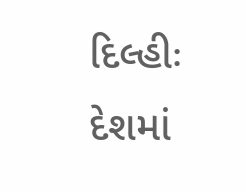દિલ્હીઃ દેશમાં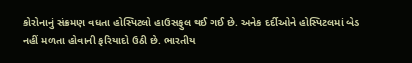કોરોનાનું સંક્રમણ વધતા હોસ્પિટલો હાઉસફુલ થઈ ગઈ છે. અનેક દર્દીઓને હોસ્પિટલમાં બેડ નહીં મળતા હોવાની ફરિયાદો ઉઠી છે. ભારતીય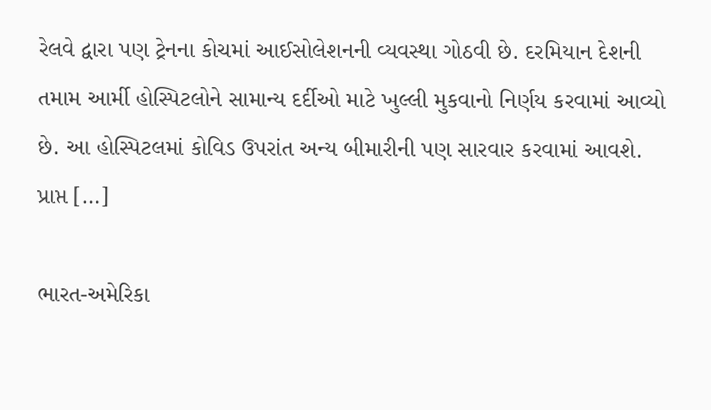રેલવે દ્વારા પણ ટ્રેનના કોચમાં આઈસોલેશનની વ્યવસ્થા ગોઠવી છે. દરમિયાન દેશની તમામ આર્મી હોસ્પિટલોને સામાન્ય દર્દીઓ માટે ખુલ્લી મુકવાનો નિર્ણય કરવામાં આવ્યો છે. આ હોસ્પિટલમાં કોવિડ ઉપરાંત અન્ય બીમારીની પણ સારવાર કરવામાં આવશે. પ્રાપ્ત […]

ભારત-અમેરિકા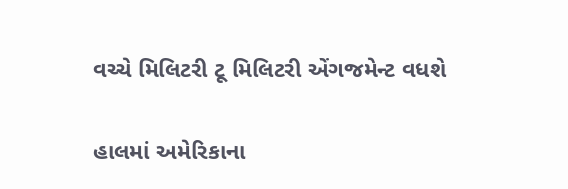વચ્ચે મિલિટરી ટૂ મિલિટરી એંગજમેન્ટ વધશે

હાલમાં અમેરિકાના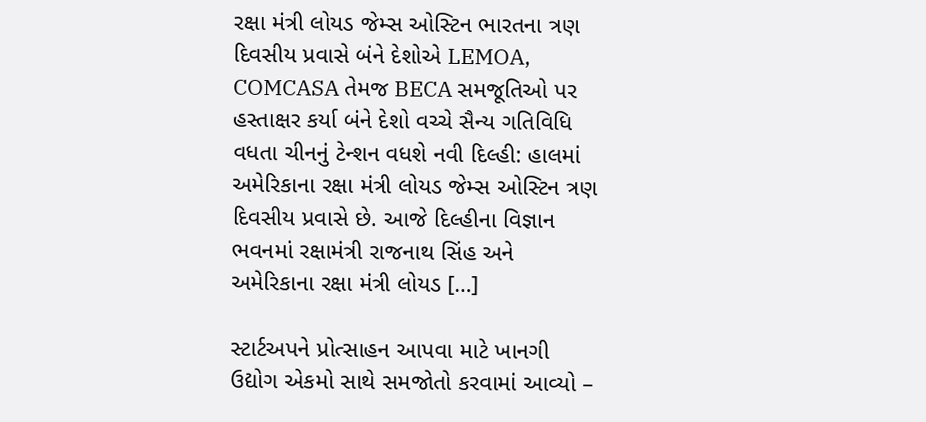રક્ષા મંત્રી લોયડ જેમ્સ ઓસ્ટિન ભારતના ત્રણ દિવસીય પ્રવાસે બંને દેશોએ LEMOA, COMCASA તેમજ BECA સમજૂતિઓ પર હસ્તાક્ષર કર્યા બંને દેશો વચ્ચે સૈન્ય ગતિવિધિ વધતા ચીનનું ટેન્શન વધશે નવી દિલ્હી: હાલમાં અમેરિકાના રક્ષા મંત્રી લોયડ જેમ્સ ઓસ્ટિન ત્રણ દિવસીય પ્રવાસે છે. આજે દિલ્હીના વિજ્ઞાન ભવનમાં રક્ષામંત્રી રાજનાથ સિંહ અને અમેરિકાના રક્ષા મંત્રી લોયડ […]

સ્ટાર્ટઅપને પ્રોત્સાહન આપવા માટે ખાનગી ઉદ્યોગ એકમો સાથે સમજોતો કરવામાં આવ્યો –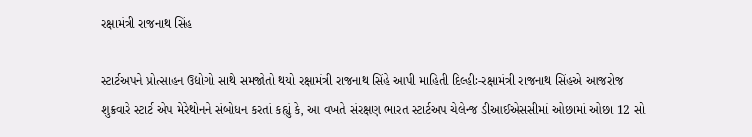રક્ષામંત્રી રાજનાથ સિંહ

સ્ટાર્ટઅપને પ્રોત્સાહન ઉદ્યોગો સાથે સમજોતો થયો રક્ષામંત્રી રાજનાથ સિંહે આપી માહિતી દિલ્હીઃ-રક્ષામંત્રી રાજનાથ સિંહએ આજરોજ શુક્રવારે સ્ટાર્ટ એપ મેરેથોનને સંબોધન કરતાં કહ્યું કે, આ વખતે સંરક્ષણ ભારત સ્ટાર્ટઅપ ચેલેન્જ ડીઆઈએસસીમાં ઓછામાં ઓછા 12 સો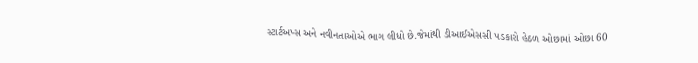સ્ટાર્ટઅપ્સ અને નવીનતાઓએ ભાગ લીધો છે.જેમાંથી ડીઆઈએસસી પડકારો હેઠળ ઓછામાં ઓછા 60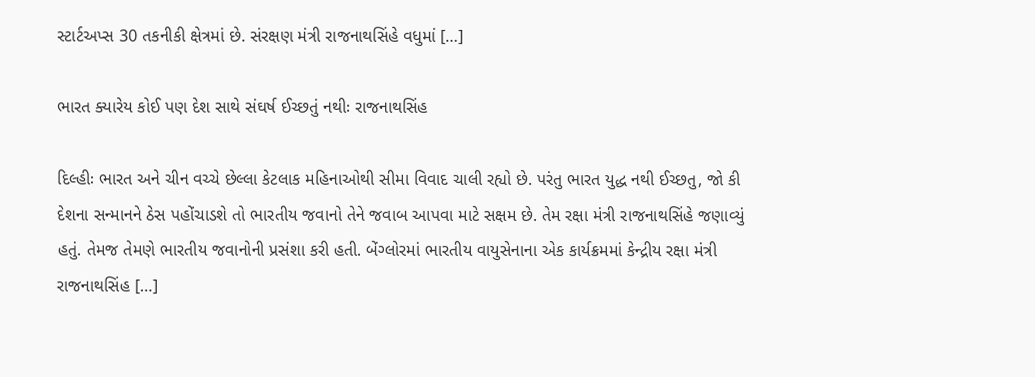સ્ટાર્ટઅપ્સ 30 તકનીકી ક્ષેત્રમાં છે. સંરક્ષણ મંત્રી રાજનાથસિંહે વધુમાં […]

ભારત ક્યારેય કોઈ પણ દેશ સાથે સંઘર્ષ ઈચ્છતું નથીઃ રાજનાથસિંહ

દિલ્હીઃ ભારત અને ચીન વચ્ચે છેલ્લા કેટલાક મહિનાઓથી સીમા વિવાદ ચાલી રહ્યો છે. પરંતુ ભારત યુદ્ધ નથી ઈચ્છતુ, જો કી દેશના સન્માનને ઠેસ પહોંચાડશે તો ભારતીય જવાનો તેને જવાબ આપવા માટે સક્ષમ છે. તેમ રક્ષા મંત્રી રાજનાથસિંહે જણાવ્યું હતું. તેમજ તેમણે ભારતીય જવાનોની પ્રસંશા કરી હતી. બેંગ્લોરમાં ભારતીય વાયુસેનાના એક કાર્યક્રમમાં કેન્દ્રીય રક્ષા મંત્રી રાજનાથસિંહ […]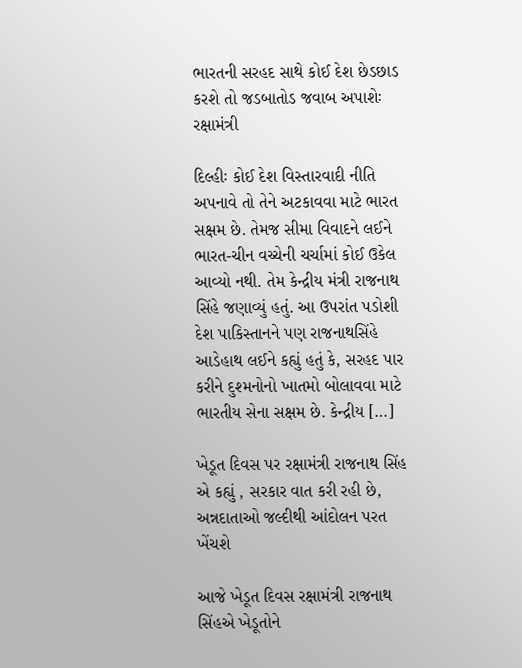ભારતની સરહદ સાથે કોઈ દેશ છેડછાડ કરશે તો જડબાતોડ જવાબ અપાશેઃ રક્ષામંત્રી

દિલ્હીઃ કોઈ દેશ વિસ્તારવાદી નીતિ અપનાવે તો તેને અટકાવવા માટે ભારત સક્ષમ છે. તેમજ સીમા વિવાદને લઈને ભારત-ચીન વચ્ચેની ચર્ચામાં કોઈ ઉકેલ આવ્યો નથી. તેમ કેન્દ્રીય મંત્રી રાજનાથ સિંહે જણાવ્યું હતું. આ ઉપરાંત પડોશી દેશ પાકિસ્તાનને પણ રાજનાથસિંહે આડેહાથ લઈને કહ્યું હતું કે, સરહદ પાર કરીને દુશ્મનોનો ખાતમો બોલાવવા માટે ભારતીય સેના સક્ષમ છે. કેન્દ્રીય […]

ખેડૂત દિવસ પર રક્ષામંત્રી રાજનાથ સિંહ એ કહ્યું , સરકાર વાત કરી રહી છે, અન્નદાતાઓ જલ્દીથી આંદોલન પરત ખેંચશે

આજે ખેડૂત દિવસ રક્ષામંત્રી રાજનાથ સિંહએ ખેડૂતોને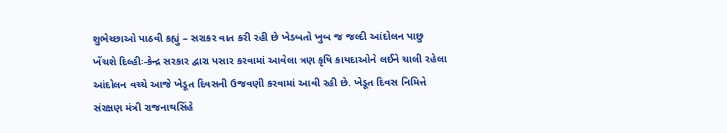શુભેચ્છાઓ પાઠવી કહ્યું – સરાકર વાત કરી રહી છે ખેડબતો ખુબ જ જલ્દી આંદોલન પાછુ ખેંચશે દિલ્હીઃ-કેન્દ્ર સરકાર દ્વારા પસાર કરવામાં આવેલા ત્રણ કૃષિ કાયદાઓને લઈને ચાલી રહેલા આંદોલન વચ્ચે આજે ખેડૂત દિવસની ઉજવણી કરવામાં આવી રહી છે. ખેડૂત દિવસ નિમિત્તે સંરક્ષણ મંત્રી રાજનાથસિંહે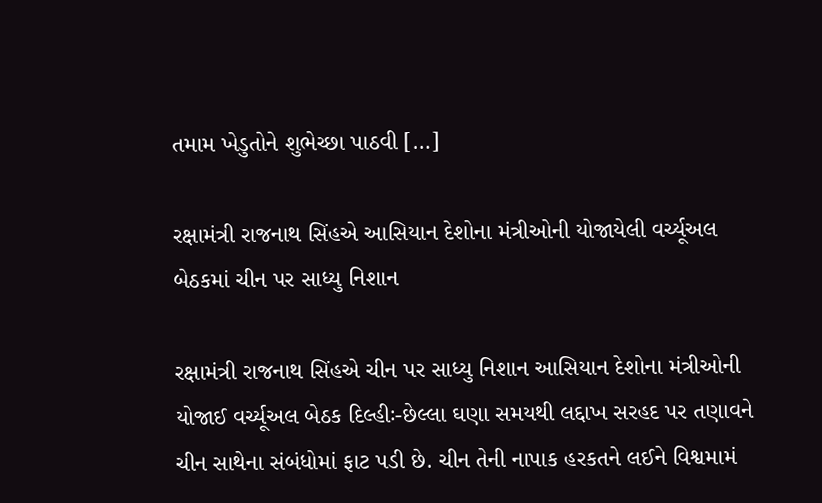તમામ ખેડુતોને શુભેચ્છા પાઠવી […]

રક્ષામંત્રી રાજનાથ સિંહએ આસિયાન દેશોના મંત્રીઓની યોજાયેલી વર્ચ્યૂઅલ બેઠકમાં ચીન પર સાધ્યુ નિશાન

રક્ષામંત્રી રાજનાથ સિંહએ ચીન પર સાધ્યુ નિશાન આસિયાન દેશોના મંત્રીઓની યોજાઈ વર્ચ્યૂઅલ બેઠક દિલ્હીઃ-છેલ્લા ઘણા સમયથી લદ્દાખ સરહદ પર તણાવને ચીન સાથેના સંબંધોમાં ફાટ પડી છે. ચીન તેની નાપાક હરકતને લઈને વિશ્વમામં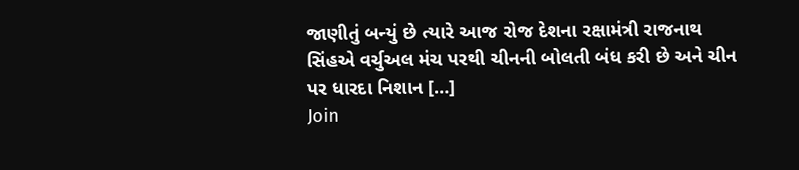જાણીતું બન્યું છે ત્યારે આજ રોજ દેશના રક્ષામંત્રી રાજનાથ સિંહએ વર્ચુઅલ મંચ પરથી ચીનની બોલતી બંધ કરી છે અને ચીન પર ધારદા નિશાન […]
Join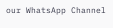our WhatsApp Channel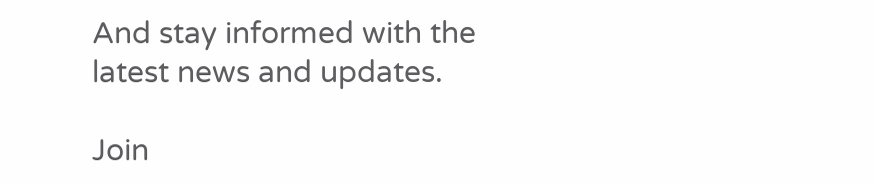And stay informed with the latest news and updates.

Join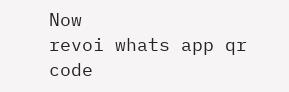Now
revoi whats app qr code